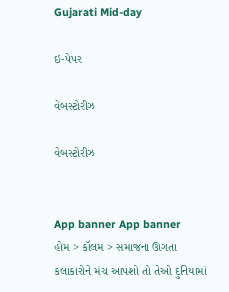Gujarati Mid-day

ઇ-પેપર

વેબસ્ટોરીઝ

વેબસ્ટોરીઝ


App banner App banner
હોમ > કૉલમ > સમાજના ઊગતા કલાકારોને મંચ આપશો તો તેઓ દુનિયામાં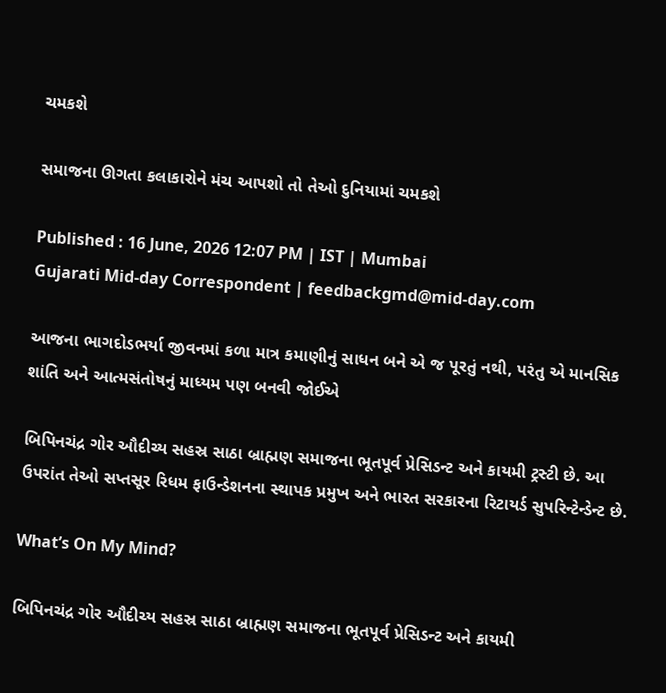ચમકશે

સમાજના ઊગતા કલાકારોને મંચ આપશો તો તેઓ દુનિયામાં ચમકશે

Published : 16 June, 2026 12:07 PM | IST | Mumbai
Gujarati Mid-day Correspondent | feedbackgmd@mid-day.com

આજના ભાગદોડભર્યા જીવનમાં કળા માત્ર કમાણીનું સાધન બને એ જ પૂરતું નથી, પરંતુ એ માનસિક શાંતિ અને આત્મસંતોષનું માધ્યમ પણ બનવી જોઈએ

બિપિનચંદ્ર ગોર ઔદીચ્ય સહસ્ર સાઠા બ્રાહ્મણ સમાજના ભૂતપૂર્વ પ્રેસિડન્ટ અને કાયમી ટ્રસ્ટી છે. આ ઉપરાંત તેઓ સપ્તસૂર રિધમ ફાઉન્ડેશનના સ્થાપક પ્રમુખ અને ભારત સરકારના રિટાયર્ડ સુપરિન્ટેન્ડેન્ટ છે.

What’s On My Mind?

બિપિનચંદ્ર ગોર ઔદીચ્ય સહસ્ર સાઠા બ્રાહ્મણ સમાજના ભૂતપૂર્વ પ્રેસિડન્ટ અને કાયમી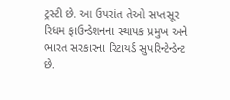ટ્રસ્ટી છે. આ ઉપરાંત તેઓ સપ્તસૂર રિધમ ફાઉન્ડેશનના સ્થાપક પ્રમુખ અને ભારત સરકારના રિટાયર્ડ સુપરિન્ટેન્ડેન્ટ છે.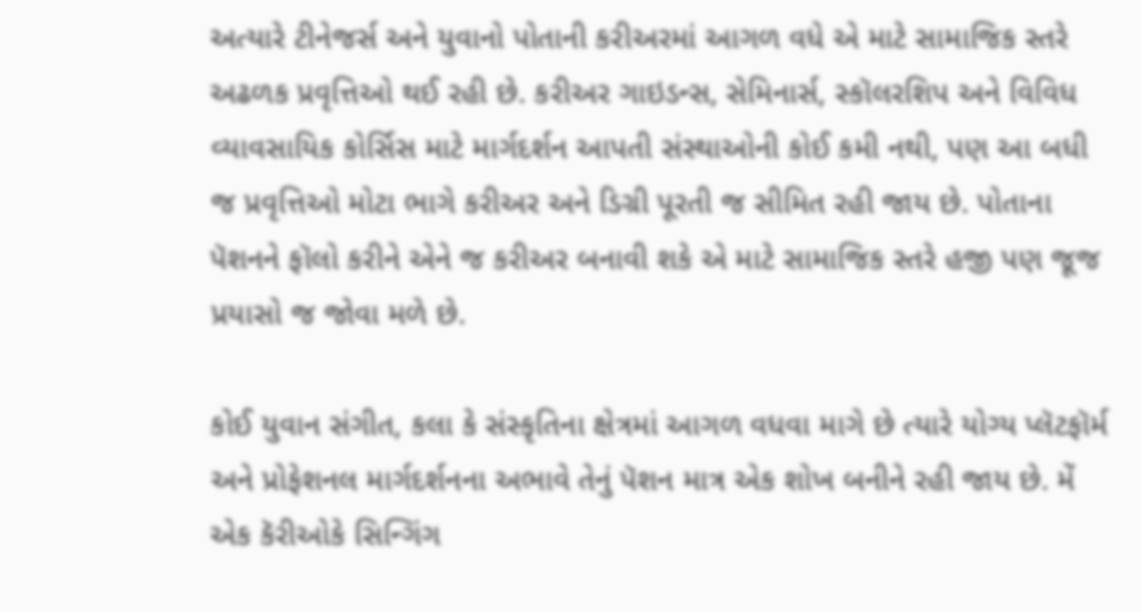અત્યારે ટીનેજર્સ અને યુવાનો પોતાની કરીઅરમાં આગળ વધે એ માટે સામાજિક સ્તરે અઢળક પ્રવૃત્તિઓ થઈ રહી છે. કરીઅર ગાઇડન્સ, સેમિનાર્સ, સ્કૉલરશિપ અને વિવિધ વ્યાવસાયિક કોર્સિસ માટે માર્ગદર્શન આપતી સંસ્થાઓની કોઈ કમી નથી, પણ આ બધી જ પ્રવૃત્તિઓ મોટા ભાગે કરીઅર અને ડિગ્રી પૂરતી જ સીમિત રહી જાય છે. પોતાના પૅશનને ફૉલો કરીને એને જ કરીઅર બનાવી શકે એ માટે સામાજિક સ્તરે હજી પણ જૂજ પ્રયાસો જ જોવા મળે છે.

કોઈ યુવાન સંગીત, કલા કે સંસ્કૃતિના ક્ષેત્રમાં આગળ વધવા માગે છે ત્યારે યોગ્ય પ્લૅટફૉર્મ અને પ્રોફેશનલ માર્ગદર્શનના અભાવે તેનું પૅશન માત્ર એક શોખ બનીને રહી જાય છે. મેં એક કૅરીઓકે સિન્ગિંગ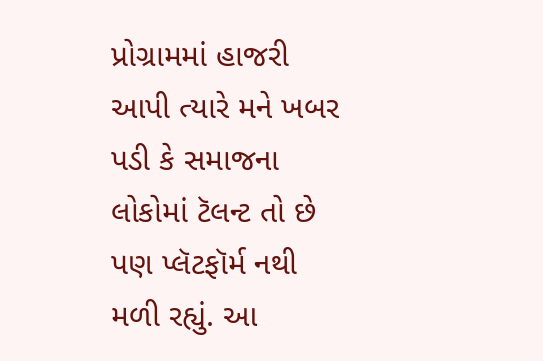પ્રોગ્રામમાં હાજરી આપી ત્યારે મને ખબર પડી કે સમાજના લોકોમાં ટૅલન્ટ તો છે પણ પ્લૅટફૉર્મ નથી મળી રહ્યું. આ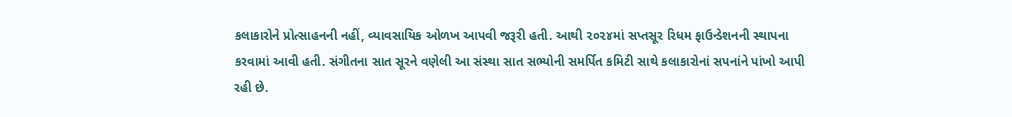કલાકારોને પ્રોત્સાહનની નહીં, વ્યાવસાયિક ઓળખ આપવી જરૂરી હતી. આથી ૨૦૨૪માં સપ્તસૂર રિધમ ફાઉન્ડેશનની સ્થાપના કરવામાં આવી હતી. સંગીતના સાત સૂરને વણેલી આ સંસ્થા સાત સભ્યોની સમર્પિત કમિટી સાથે કલાકારોનાં સપનાંને પાંખો આપી રહી છે.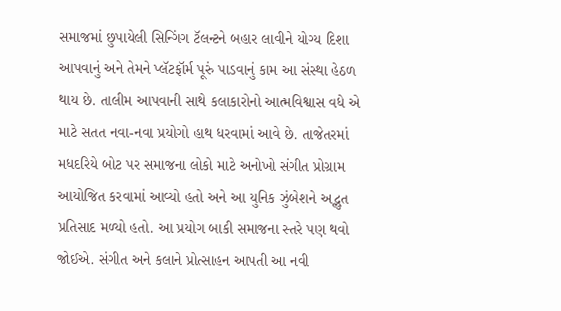સમાજમાં છુપાયેલી સિન્ગિંગ ટૅલન્ટને બહાર લાવીને યોગ્ય દિશા આપવાનું અને તેમને પ્લૅટફૉર્મ પૂરું પાડવાનું કામ આ સંસ્થા હેઠળ થાય છે. તાલીમ આપવાની સાથે કલાકારોનો આત્મવિશ્વાસ વધે એ માટે સતત નવા-નવા પ્રયોગો હાથ ધરવામાં આવે છે. તાજેતરમાં મધદરિયે બોટ પર સમાજના લોકો માટે અનોખો સંગીત પ્રોગ્રામ આયોજિત કરવામાં આવ્યો હતો અને આ યુનિક ઝુંબેશને અદ્ભુત પ્રતિસાદ મળ્યો હતો. આ પ્રયોગ બાકી સમાજના સ્તરે પણ થવો જોઈએ. સંગીત અને કલાને પ્રોત્સાહન આપતી આ નવી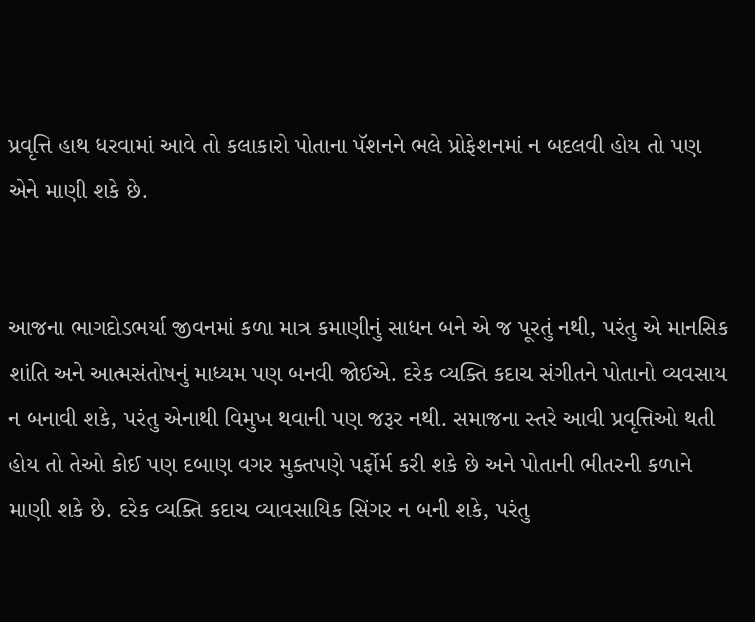પ્રવૃત્તિ હાથ ધરવામાં આવે તો કલાકારો પોતાના પૅશનને ભલે પ્રોફેશનમાં ન બદલવી હોય તો પણ એને માણી શકે છે.


આજના ભાગદોડભર્યા જીવનમાં કળા માત્ર કમાણીનું સાધન બને એ જ પૂરતું નથી, પરંતુ એ માનસિક શાંતિ અને આત્મસંતોષનું માધ્યમ પણ બનવી જોઈએ. દરેક વ્યક્તિ કદાચ સંગીતને પોતાનો વ્યવસાય ન બનાવી શકે, પરંતુ એનાથી વિમુખ થવાની પણ જરૂર નથી. સમાજના સ્તરે આવી પ્રવૃત્તિઓ થતી હોય તો તેઓ કોઈ પણ દબાણ વગર મુક્તપણે પર્ફોર્મ કરી શકે છે અને પોતાની ભીતરની કળાને માણી શકે છે. દરેક વ્યક્તિ કદાચ વ્યાવસાયિક સિંગર ન બની શકે, પરંતુ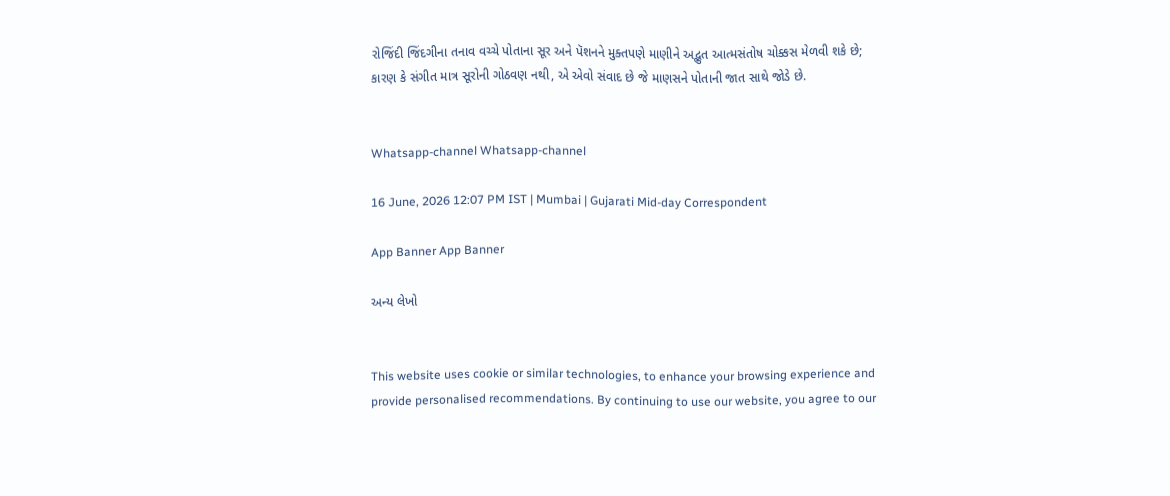રોજિંદી જિંદગીના તનાવ વચ્ચે પોતાના સૂર અને પૅશનને મુક્તપણે માણીને અદ્ભુત આત્મસંતોષ ચોક્કસ મેળવી શકે છે; કારણ કે સંગીત માત્ર સૂરોની ગોઠવણ નથી, એ એવો સંવાદ છે જે માણસને પોતાની જાત સાથે જોડે છે.


Whatsapp-channel Whatsapp-channel

16 June, 2026 12:07 PM IST | Mumbai | Gujarati Mid-day Correspondent

App Banner App Banner

અન્ય લેખો


This website uses cookie or similar technologies, to enhance your browsing experience and provide personalised recommendations. By continuing to use our website, you agree to our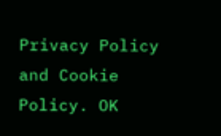Privacy Policy and Cookie Policy. OK